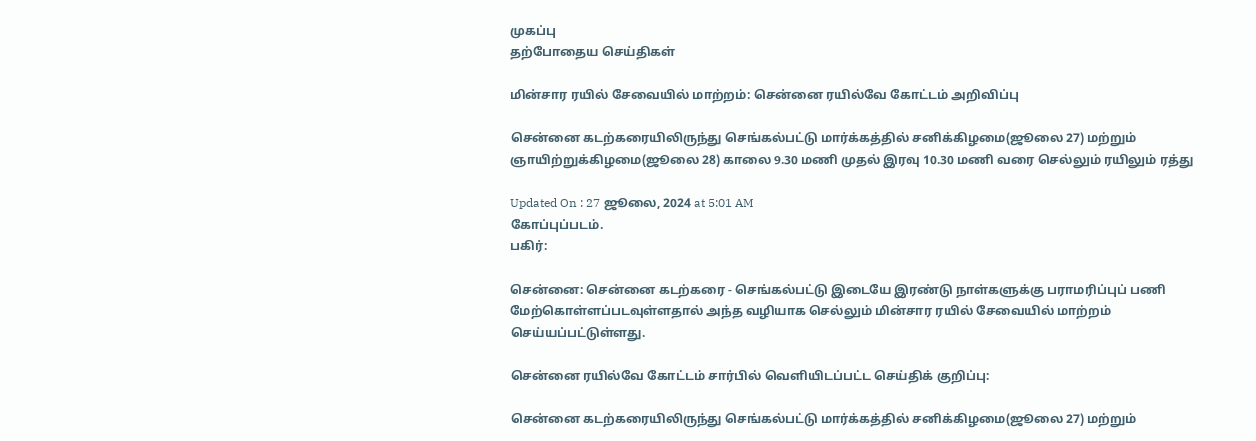முகப்பு
தற்போதைய செய்திகள்

மின்சார ரயில் சேவையில் மாற்றம்: சென்னை ரயில்வே கோட்டம் அறிவிப்பு

சென்னை கடற்கரையிலிருந்து செங்கல்பட்டு மார்க்கத்தில் சனிக்கிழமை(ஜூலை 27) மற்றும் ஞாயிற்றுக்கிழமை(ஜூலை 28) காலை 9.30 மணி முதல் இரவு 10.30 மணி வரை செல்லும் ரயிலும் ரத்து

Updated On : 27 ஜூலை, 2024 at 5:01 AM
கோப்புப்படம்.
பகிர்:

சென்னை: சென்னை கடற்கரை - செங்கல்பட்டு இடையே இரண்டு நாள்களுக்கு பராமரிப்புப் பணி மேற்கொள்ளப்படவுள்ளதால் அந்த வழியாக செல்லும் மின்சார ரயில் சேவையில் மாற்றம் செய்யப்பட்டுள்ளது.

சென்னை ரயில்வே கோட்டம் சார்பில் வெளியிடப்பட்ட செய்திக் குறிப்பு:

சென்னை கடற்கரையிலிருந்து செங்கல்பட்டு மார்க்கத்தில் சனிக்கிழமை(ஜூலை 27) மற்றும்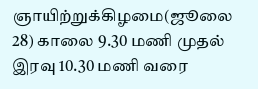ஞாயிற்றுக்கிழமை(ஜூலை 28) காலை 9.30 மணி முதல் இரவு 10.30 மணி வரை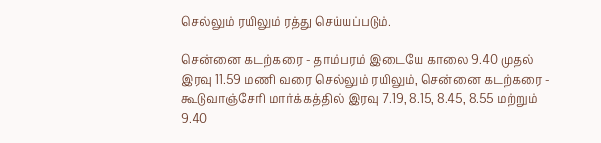செல்லும் ரயிலும் ரத்து செய்யப்படும்.

சென்னை கடற்கரை - தாம்பரம் இடையே காலை 9.40 முதல் இரவு 11.59 மணி வரை செல்லும் ரயிலும், சென்னை கடற்கரை - கூடுவாஞ்சேரி மார்க்கத்தில் இரவு 7.19, 8.15, 8.45, 8.55 மற்றும் 9.40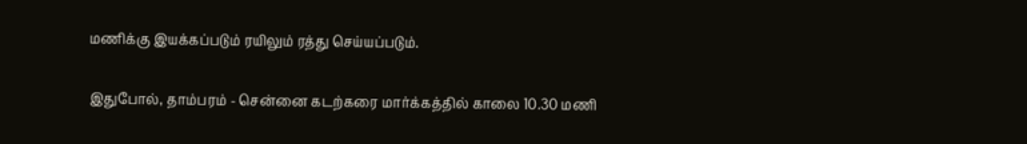மணிக்கு இயக்கப்படும் ரயிலும் ரத்து செய்யப்படும்.

இதுபோல், தாம்பரம் - சென்னை கடற்கரை மார்க்கத்தில் காலை 10.30 மணி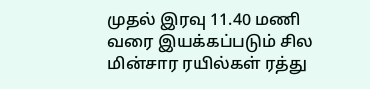முதல் இரவு 11.40 மணி வரை இயக்கப்படும் சில மின்சார ரயில்கள் ரத்து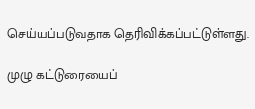செய்யப்படுவதாக தெரிவிக்கப்பட்டுள்ளது.

முழு கட்டுரையைப்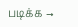படிக்க →